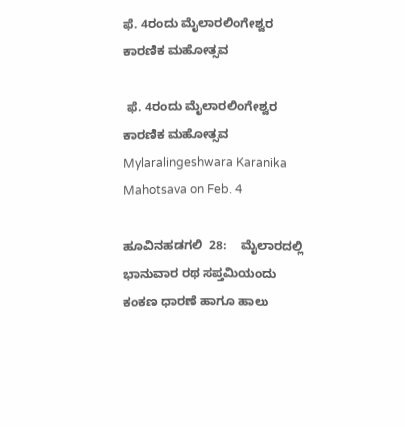ಫೆ. 4ರಂದು ಮೈಲಾರಲಿಂಗೇಶ್ವರ ಕಾರಣಿಕ ಮಹೋತ್ಸವ

 ಫೆ. 4ರಂದು ಮೈಲಾರಲಿಂಗೇಶ್ವರ ಕಾರಣಿಕ ಮಹೋತ್ಸವ Mylaralingeshwara Karanika Mahotsava on Feb. 4

ಹೂವಿನಹಡಗಲಿ  28:    ಮೈಲಾರದಲ್ಲಿ ಭಾನುವಾರ ರಥ ಸಪ್ತಮಿಯಂದು ಕಂಕಣ ಧಾರಣೆ ಹಾಗೂ ಹಾಲು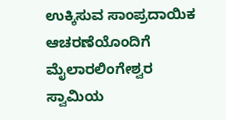ಉಕ್ಕಿಸುವ ಸಾಂಪ್ರದಾಯಿಕ ಆಚರಣೆಯೊಂದಿಗೆ ಮೈಲಾರಲಿಂಗೇಶ್ವರ ಸ್ವಾಮಿಯ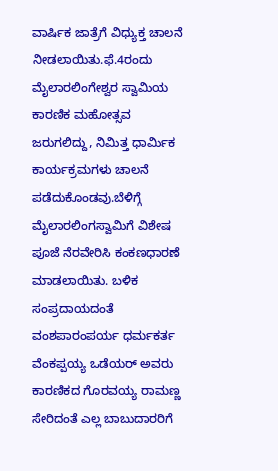ವಾರ್ಷಿಕ ಜಾತ್ರೆಗೆ ವಿಧ್ಯುಕ್ತ ಚಾಲನೆ ನೀಡಲಾಯಿತು.ಫೆ.4ರಂದು ಮೈಲಾರಲಿಂಗೇಶ್ವರ ಸ್ವಾಮಿಯ ಕಾರಣಿಕ ಮಹೋತ್ಸವ ಜರುಗಲಿದ್ದು, ನಿಮಿತ್ತ ಧಾರ್ಮಿಕ ಕಾರ್ಯಕ್ರಮಗಳು ಚಾಲನೆ ಪಡೆದುಕೊಂಡವು.ಬೆಳಿಗ್ಗೆ ಮೈಲಾರಲಿಂಗಸ್ವಾಮಿಗೆ ವಿಶೇಷ ಪೂಜೆ ನೆರವೇರಿಸಿ ಕಂಕಣಧಾರಣೆ ಮಾಡಲಾಯಿತು. ಬಳಿಕ ಸಂಪ್ರದಾಯದಂತೆ ವಂಶಪಾರಂಪರ್ಯ ಧರ್ಮಕರ್ತ ವೆಂಕಪ್ಪಯ್ಯ ಒಡೆಯರ್ ಅವರು ಕಾರಣಿಕದ ಗೊರವಯ್ಯ ರಾಮಣ್ಣ ಸೇರಿದಂತೆ ಎಲ್ಲ ಬಾಬುದಾರರಿಗೆ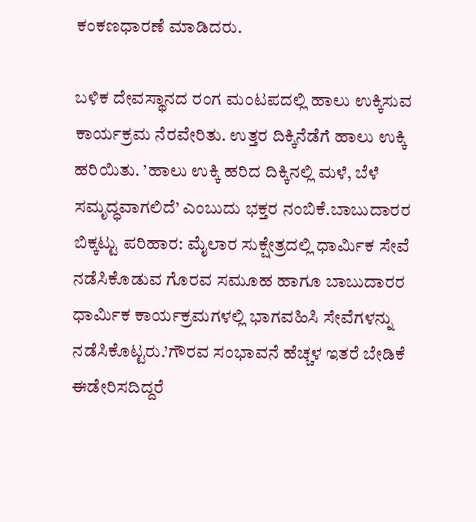ಕಂಕಣಧಾರಣೆ ಮಾಡಿದರು.

ಬಳಿಕ ದೇವಸ್ಥಾನದ ರಂಗ ಮಂಟಪದಲ್ಲಿ ಹಾಲು ಉಕ್ಕಿಸುವ ಕಾರ್ಯಕ್ರಮ ನೆರವೇರಿತು. ಉತ್ತರ ದಿಕ್ಕಿನೆಡೆಗೆ ಹಾಲು ಉಕ್ಕಿ ಹರಿಯಿತು. ’ಹಾಲು ಉಕ್ಕಿ ಹರಿದ ದಿಕ್ಕಿನಲ್ಲಿ ಮಳೆ, ಬೆಳೆ ಸಮೃದ್ಧವಾಗಲಿದೆ’ ಎಂಬುದು ಭಕ್ತರ ನಂಬಿಕೆ.ಬಾಬುದಾರರ ಬಿಕ್ಕಟ್ಟು ಪರಿಹಾರ: ಮೈಲಾರ ಸುಕ್ಷೇತ್ರದಲ್ಲಿ ಧಾರ್ಮಿಕ ಸೇವೆ ನಡೆಸಿಕೊಡುವ ಗೊರವ ಸಮೂಹ ಹಾಗೂ ಬಾಬುದಾರರ ಧಾರ್ಮಿಕ ಕಾರ್ಯಕ್ರಮಗಳಲ್ಲಿ ಭಾಗವಹಿಸಿ ಸೇವೆಗಳನ್ನು ನಡೆಸಿಕೊಟ್ಟರು.’ಗೌರವ ಸಂಭಾವನೆ ಹೆಚ್ಚಳ ಇತರೆ ಬೇಡಿಕೆ ಈಡೇರಿಸದಿದ್ದರೆ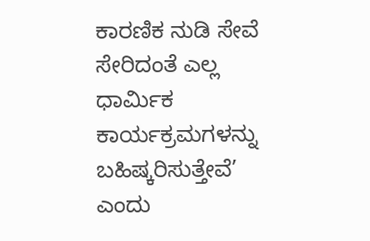ಕಾರಣಿಕ ನುಡಿ ಸೇವೆ ಸೇರಿದಂತೆ ಎಲ್ಲ ಧಾರ್ಮಿಕ ಕಾರ್ಯಕ್ರಮಗಳನ್ನು ಬಹಿಷ್ಕರಿಸುತ್ತೇವೆ’ ಎಂದು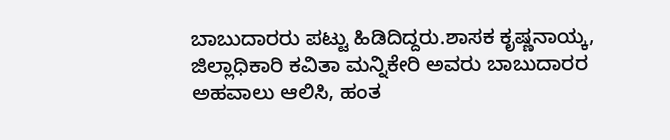ಬಾಬುದಾರರು ಪಟ್ಟು ಹಿಡಿದಿದ್ದರು.ಶಾಸಕ ಕೃಷ್ಣನಾಯ್ಕ, ಜಿಲ್ಲಾಧಿಕಾರಿ ಕವಿತಾ ಮನ್ನಿಕೇರಿ ಅವರು ಬಾಬುದಾರರ ಅಹವಾಲು ಆಲಿಸಿ, ಹಂತ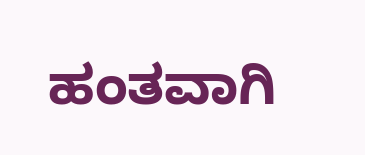ಹಂತವಾಗಿ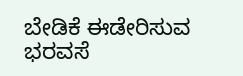ಬೇಡಿಕೆ ಈಡೇರಿಸುವ ಭರವಸೆ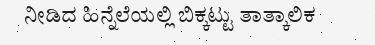ನೀಡಿದ ಹಿನ್ನೆಲೆಯಲ್ಲಿ ಬಿಕ್ಕಟ್ಟು ತಾತ್ಕಾಲಿಕ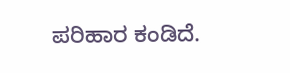ಪರಿಹಾರ ಕಂಡಿದೆ.